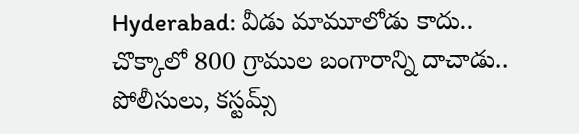Hyderabad: వీడు మామూలోడు కాదు.. చొక్కాలో 800 గ్రాముల బంగారాన్ని దాచాడు..
పోలీసులు, కస్టమ్స్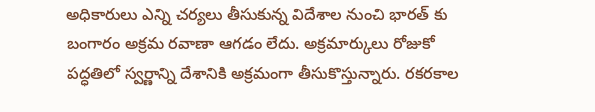అధికారులు ఎన్ని చర్యలు తీసుకున్న విదేశాల నుంచి భారత్ కు బంగారం అక్రమ రవాణా ఆగడం లేదు. అక్రమార్కులు రోజుకో పద్ధతిలో స్వర్ణాన్ని దేశానికి అక్రమంగా తీసుకొస్తున్నారు. రకరకాల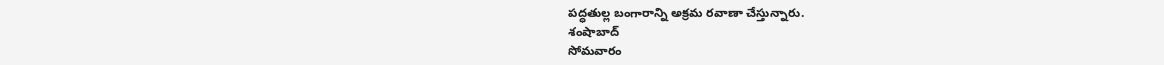పద్ధతుల్ల బంగారాన్ని అక్రమ రవాణా చేస్తున్నారు.
శంషాబాద్
సోమవారం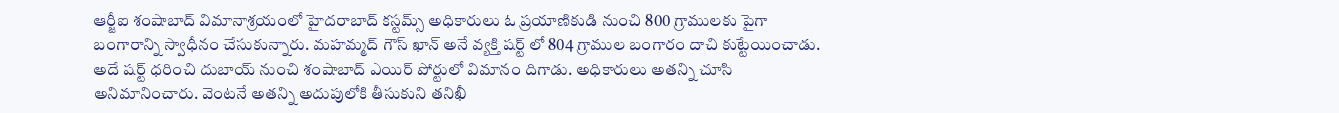ఆర్జీఐ శంషాబాద్ విమానాశ్రయంలో హైదరాబాద్ కస్టమ్స్ అధికారులు ఓ ప్రయాణికుడి నుంచి 800 గ్రాములకు పైగా బంగారాన్ని స్వాధీనం చేసుకున్నారు. మహమ్మద్ గౌస్ ఖాన్ అనే వ్యక్తి షర్ట్ లో 804 గ్రాముల బంగారం దాచి కుట్టేయించాడు. అదే షర్ట్ ధరించి దుబాయ్ నుంచి శంషాబాద్ ఎయిర్ పోర్టులో విమానం దిగాడు. అధికారులు అతన్ని చూసి అనిమానించారు. వెంటనే అతన్ని అదుపులోకి తీసుకుని తనిఖీ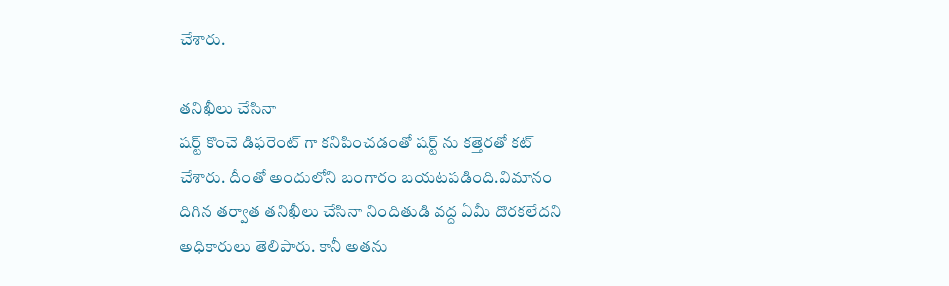చేశారు.

తనిఖీలు చేసినా
షర్ట్ కొంచె డిఫరెంట్ గా కనిపించడంతో షర్ట్ ను కత్తెరతో కట్ చేశారు. దీంతో అందులోని బంగారం బయటపడింది.విమానం దిగిన తర్వాత తనిఖీలు చేసినా నిందితుడి వద్ద ఏమీ దొరకలేదని అధికారులు తెలిపారు. కానీ అతను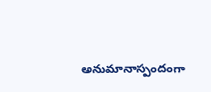అనుమానాస్పందంగా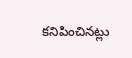కనిపించినట్లు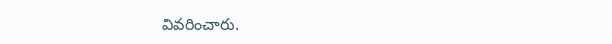వివరించారు.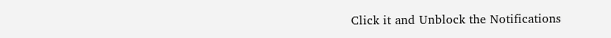Click it and Unblock the Notifications